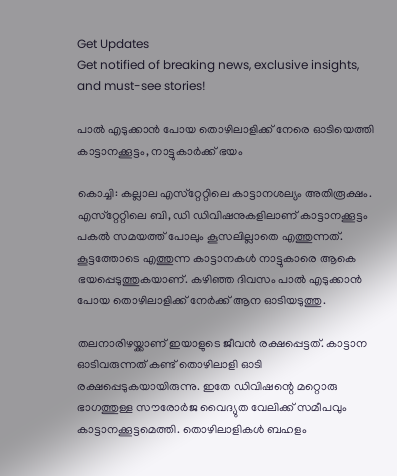Get Updates
Get notified of breaking news, exclusive insights, and must-see stories!

പാല്‍ എടുക്കാന്‍ പോയ തൊഴിലാളിക്ക് നേരെ ഓടിയെത്തി കാട്ടാനക്കൂട്ടം, നാട്ടുകാര്‍ക്ക് ഭയം

കൊച്ചി: കല്ലാല എസ്‌റ്റേറ്റിലെ കാട്ടാനശല്യം അതിരൂക്ഷം. എസ്‌റ്റേറ്റിലെ ബി, ഡി ഡിവിഷനുകളിലാണ് കാട്ടാനക്കൂട്ടം പകല്‍ സമയത്ത് പോലും കൂസലില്ലാതെ എത്തുന്നത്. കൂട്ടത്തോടെ എത്തുന്ന കാട്ടാനകള്‍ നാട്ടുകാരെ ആകെ ഭയപ്പെടുത്തുകയാണ്. കഴിഞ്ഞ ദിവസം പാല്‍ എടുക്കാന്‍ പോയ തൊഴിലാളിക്ക് നേര്‍ക്ക് ആന ഓടിയടുത്തു.

തലനാരിഴയ്ക്കാണ് ഇയാളുടെ ജീവന്‍ രക്ഷപ്പെട്ടത്. കാട്ടാന ഓടിവരുന്നത് കണ്ട് തൊഴിലാളി ഓടി രക്ഷപ്പെടുകയായിരുന്നു. ഇതേ ഡിവിഷന്റെ മറ്റൊരു ഭാഗത്തുള്ള സൗരോര്‍ജ വൈദ്യുത വേലിക്ക് സമീപവും കാട്ടാനക്കൂട്ടമെത്തി. തൊഴിലാളികള്‍ ബഹളം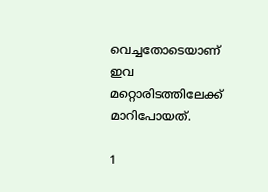വെച്ചതോടെയാണ് ഇവ മറ്റൊരിടത്തിലേക്ക് മാറിപോയത്.

1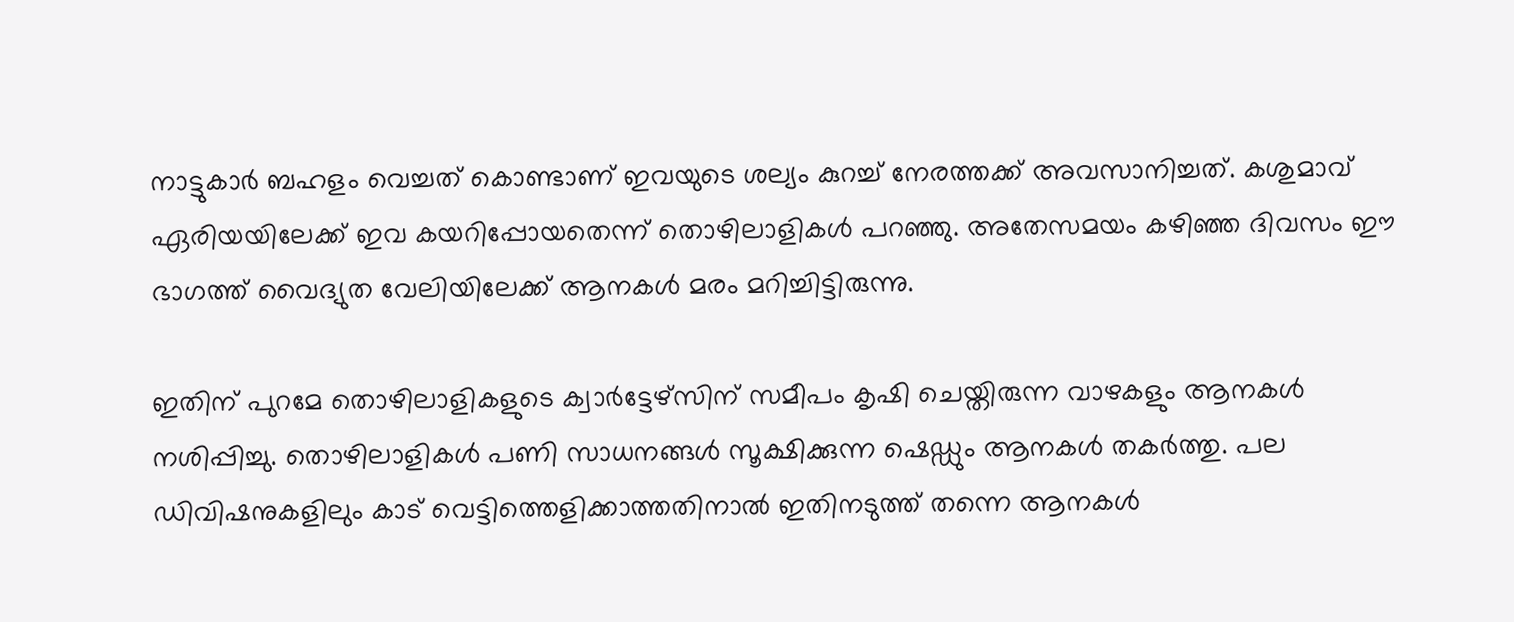നാട്ടുകാര്‍ ബഹളം വെച്ചത് കൊണ്ടാണ് ഇവയുടെ ശല്യം കുറച്ച് നേരത്തക്ക് അവസാനിച്ചത്. കശുമാവ് ഏരിയയിലേക്ക് ഇവ കയറിപ്പോയതെന്ന് തൊഴിലാളികള്‍ പറഞ്ഞു. അതേസമയം കഴിഞ്ഞ ദിവസം ഈ ഭാഗത്ത് വൈദ്യുത വേലിയിലേക്ക് ആനകള്‍ മരം മറിച്ചിട്ടിരുന്നു.

ഇതിന് പുറമേ തൊഴിലാളികളുടെ ക്വാര്‍ട്ടേഴ്‌സിന് സമീപം കൃഷി ചെയ്തിരുന്ന വാഴകളും ആനകള്‍ നശിപ്പിച്ചു. തൊഴിലാളികള്‍ പണി സാധനങ്ങള്‍ സൂക്ഷിക്കുന്ന ഷെഡ്ഡും ആനകള്‍ തകര്‍ത്തു. പല ഡിവിഷനുകളിലും കാട് വെട്ടിത്തെളിക്കാത്തതിനാല്‍ ഇതിനടുത്ത് തന്നെ ആനകള്‍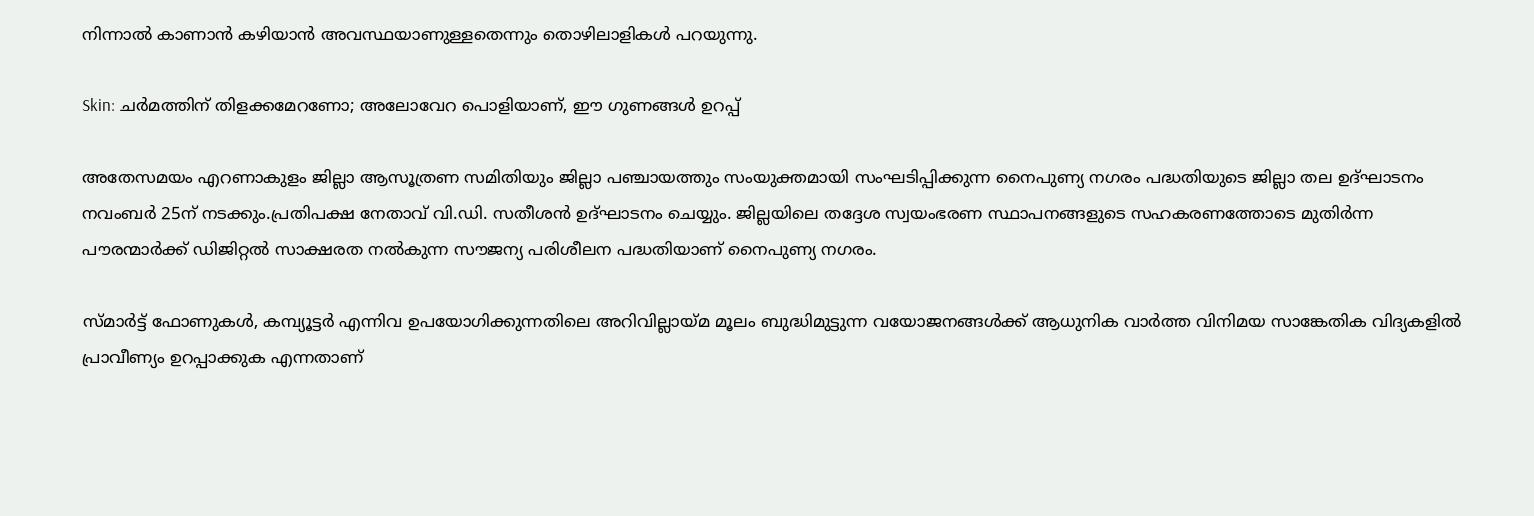നിന്നാല്‍ കാണാന്‍ കഴിയാന്‍ അവസ്ഥയാണുള്ളതെന്നും തൊഴിലാളികള്‍ പറയുന്നു.

Skin: ചര്‍മത്തിന് തിളക്കമേറണോ; അലോവേറ പൊളിയാണ്, ഈ ഗുണങ്ങള്‍ ഉറപ്പ്

അതേസമയം എറണാകുളം ജില്ലാ ആസൂത്രണ സമിതിയും ജില്ലാ പഞ്ചായത്തും സംയുക്തമായി സംഘടിപ്പിക്കുന്ന നൈപുണ്യ നഗരം പദ്ധതിയുടെ ജില്ലാ തല ഉദ്ഘാടനം നവംബര്‍ 25ന് നടക്കും.പ്രതിപക്ഷ നേതാവ് വി.ഡി. സതീശന്‍ ഉദ്ഘാടനം ചെയ്യും. ജില്ലയിലെ തദ്ദേശ സ്വയംഭരണ സ്ഥാപനങ്ങളുടെ സഹകരണത്തോടെ മുതിര്‍ന്ന പൗരന്മാര്‍ക്ക് ഡിജിറ്റല്‍ സാക്ഷരത നല്‍കുന്ന സൗജന്യ പരിശീലന പദ്ധതിയാണ് നൈപുണ്യ നഗരം.

സ്മാര്‍ട്ട് ഫോണുകള്‍, കമ്പ്യൂട്ടര്‍ എന്നിവ ഉപയോഗിക്കുന്നതിലെ അറിവില്ലായ്മ മൂലം ബുദ്ധിമുട്ടുന്ന വയോജനങ്ങള്‍ക്ക് ആധുനിക വാര്‍ത്ത വിനിമയ സാങ്കേതിക വിദ്യകളില്‍ പ്രാവീണ്യം ഉറപ്പാക്കുക എന്നതാണ്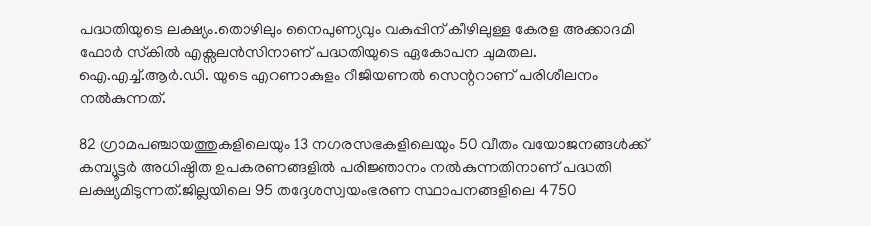പദ്ധതിയുടെ ലക്ഷ്യം.തൊഴിലും നൈപുണ്യവും വകുപ്പിന് കീഴിലുള്ള കേരള അക്കാദമി ഫോര്‍ സ്‌കില്‍ എക്സലന്‍സിനാണ് പദ്ധതിയുടെ ഏകോപന ചുമതല. ഐ.എച്ച്.ആര്‍.ഡി. യുടെ എറണാകുളം റീജിയണല്‍ സെന്ററാണ് പരിശീലനം നല്‍കുന്നത്.

82 ഗ്രാമപഞ്ചായത്തുകളിലെയും 13 നഗരസഭകളിലെയും 50 വീതം വയോജനങ്ങള്‍ക്ക് കമ്പ്യൂട്ടര്‍ അധിഷ്ഠിത ഉപകരണങ്ങളില്‍ പരിജ്ഞാനം നല്‍കുന്നതിനാണ് പദ്ധതി ലക്ഷ്യമിടുന്നത്.ജില്ലയിലെ 95 തദ്ദേശസ്വയംഭരണ സ്ഥാപനങ്ങളിലെ 4750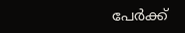പേര്‍ക്ക്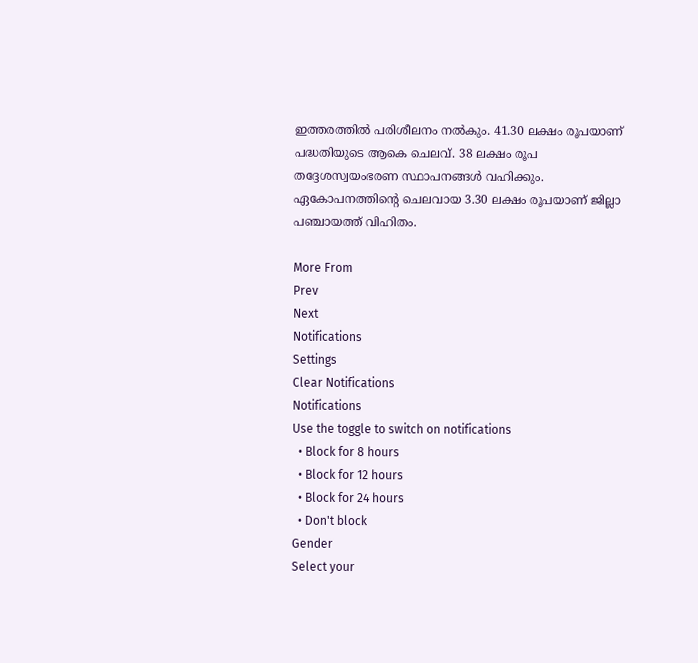ഇത്തരത്തില്‍ പരിശീലനം നല്‍കും. 41.30 ലക്ഷം രൂപയാണ് പദ്ധതിയുടെ ആകെ ചെലവ്. 38 ലക്ഷം രൂപ തദ്ദേശസ്വയംഭരണ സ്ഥാപനങ്ങള്‍ വഹിക്കും. ഏകോപനത്തിന്റെ ചെലവായ 3.30 ലക്ഷം രൂപയാണ് ജില്ലാ പഞ്ചായത്ത് വിഹിതം.

More From
Prev
Next
Notifications
Settings
Clear Notifications
Notifications
Use the toggle to switch on notifications
  • Block for 8 hours
  • Block for 12 hours
  • Block for 24 hours
  • Don't block
Gender
Select your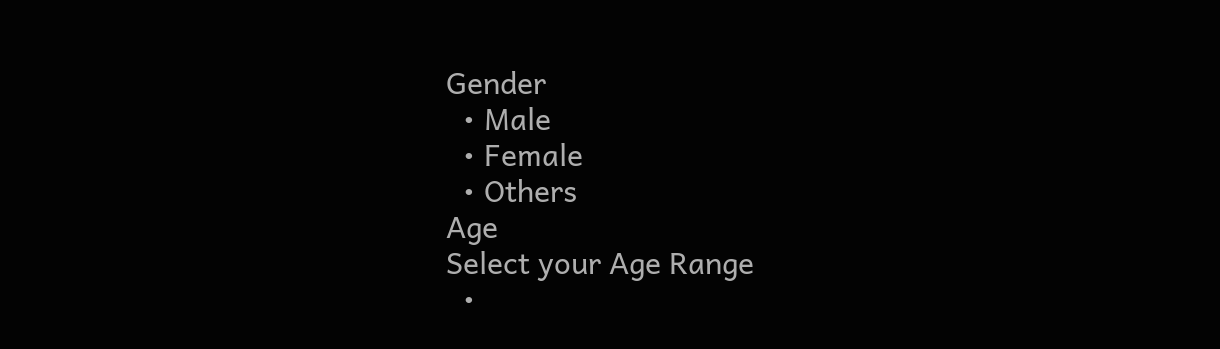Gender
  • Male
  • Female
  • Others
Age
Select your Age Range
  •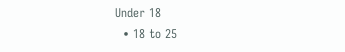Under 18
  • 18 to 25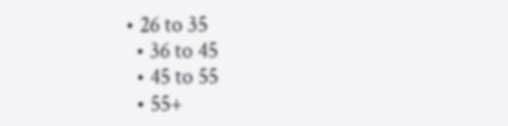• 26 to 35
  • 36 to 45
  • 45 to 55
  • 55+